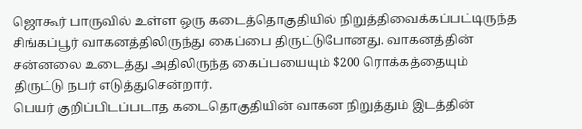ஜொகூர் பாருவில் உள்ள ஒரு கடைத்தொகுதியில் நிறுத்திவைக்கப்பட்டிருந்த சிங்கப்பூர் வாகனத்திலிருந்து கைப்பை திருட்டுபோனது. வாகனத்தின் சன்னலை உடைத்து அதிலிருந்த கைப்பயையும் $200 ரொக்கத்தையும் திருட்டு நபர் எடுத்துசென்றார்.
பெயர் குறிப்பிடப்படாத கடைதொகுதியின் வாகன நிறுத்தும் இடத்தின்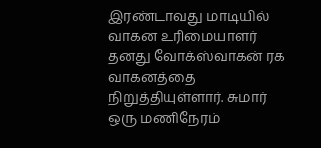இரண்டாவது மாடியில் வாகன உரிமையாளர் தனது வோக்ஸ்வாகன் ரக வாகனத்தை நிறுத்தியுள்ளார். சுமார் ஒரு மணிநேரம்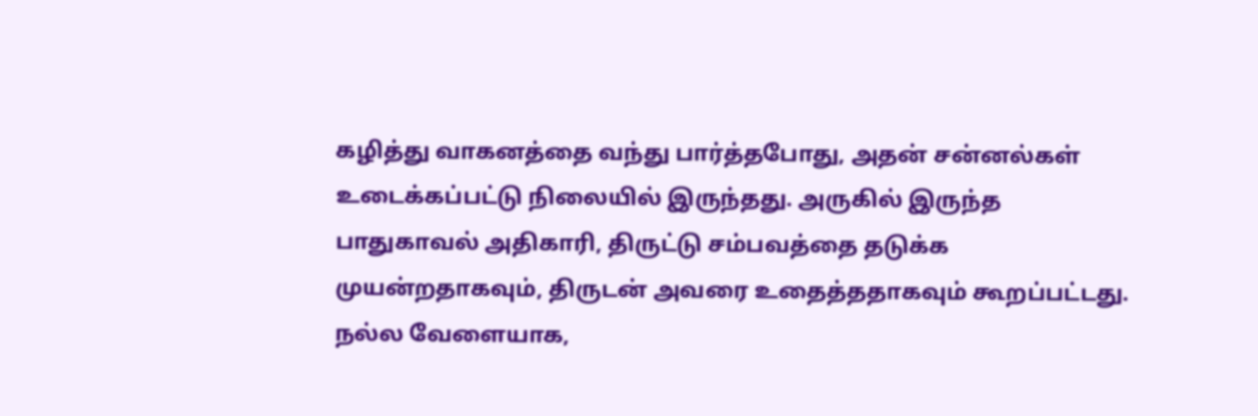கழித்து வாகனத்தை வந்து பார்த்தபோது, அதன் சன்னல்கள் உடைக்கப்பட்டு நிலையில் இருந்தது. அருகில் இருந்த பாதுகாவல் அதிகாரி, திருட்டு சம்பவத்தை தடுக்க முயன்றதாகவும், திருடன் அவரை உதைத்ததாகவும் கூறப்பட்டது.
நல்ல வேளையாக,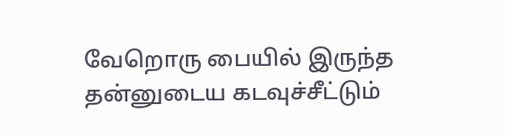வேறொரு பையில் இருந்த தன்னுடைய கடவுச்சீட்டும்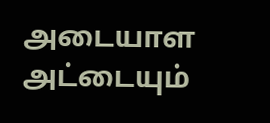அடையாள அட்டையும்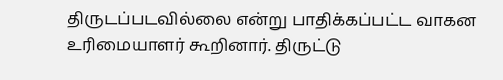திருடப்படவில்லை என்று பாதிக்கப்பட்ட வாகன உரிமையாளர் கூறினார். திருட்டு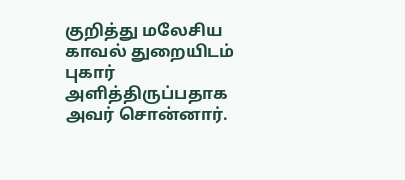குறித்து மலேசிய காவல் துறையிடம் புகார் அளித்திருப்பதாக அவர் சொன்னார்.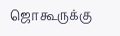ஜொகூருக்கு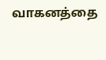வாகனத்தை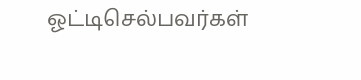ஓட்டிசெல்பவர்கள்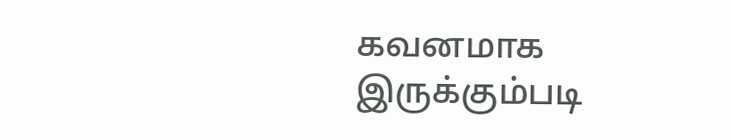கவனமாக இருக்கும்படி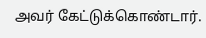அவர் கேட்டுக்கொண்டார்.